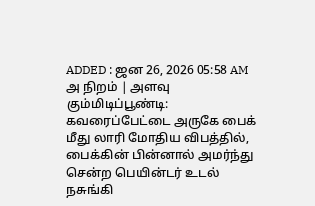ADDED : ஜன 26, 2026 05:58 AM
அ நிறம் | அளவு
கும்மிடிப்பூண்டி: கவரைப்பேட்டை அருகே பைக் மீது லாரி மோதிய விபத்தில், பைக்கின் பின்னால் அமர்ந்து சென்ற பெயின்டர் உடல் நசுங்கி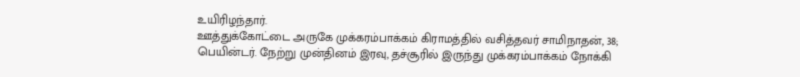உயிரிழந்தார்.
ஊத்துக்கோட்டை அருகே முக்கரம்பாக்கம் கிராமத்தில் வசித்தவர் சாமிநாதன், 38; பெயின்டர். நேற்று முன்தினம் இரவு, தச்சூரில் இருந்து முக்கரம்பாக்கம் நோக்கி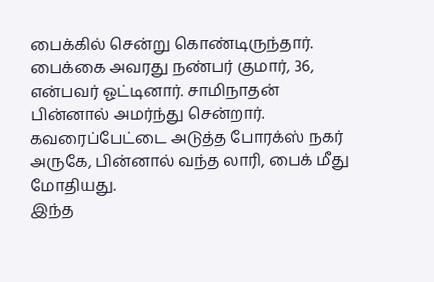பைக்கில் சென்று கொண்டிருந்தார்.
பைக்கை அவரது நண்பர் குமார், 36, என்பவர் ஓட்டினார். சாமிநாதன் பின்னால் அமர்ந்து சென்றார். கவரைப்பேட்டை அடுத்த போரக்ஸ் நகர் அருகே, பின்னால் வந்த லாரி, பைக் மீது மோதியது.
இந்த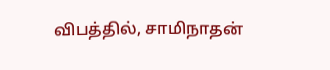விபத்தில், சாமிநாதன்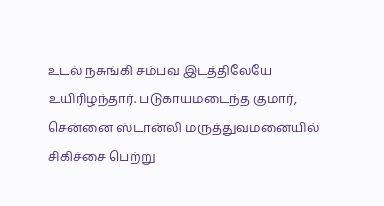உடல் நசுங்கி சம்பவ இடத்திலேயே உயிரிழந்தார். படுகாயமடைந்த குமார், சென்னை ஸ்டான்லி மருத்துவமனையில் சிகிச்சை பெற்று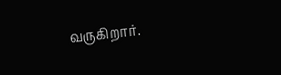வருகிறார்.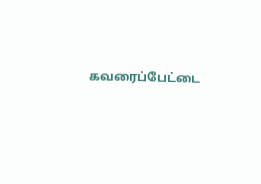கவரைப்பேட்டை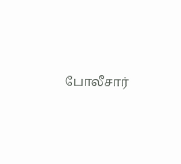போலீசார்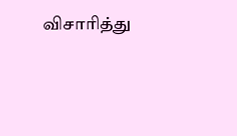விசாரித்து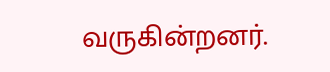வருகின்றனர்.